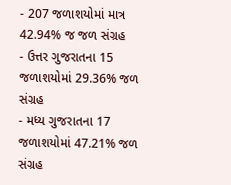- 207 જળાશયોમાં માત્ર 42.94% જ જળ સંગ્રહ
- ઉત્તર ગુજરાતના 15 જળાશયોમાં 29.36% જળ સંગ્રહ
- મધ્ય ગુજરાતના 17 જળાશયોમાં 47.21% જળ સંગ્રહ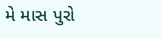મે માસ પુરો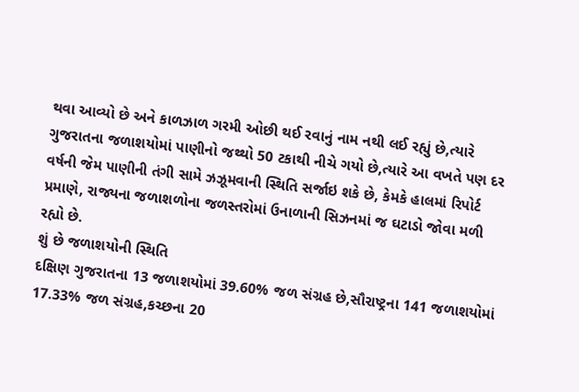થવા આવ્યો છે અને કાળઝાળ ગરમી ઓછી થઈ રવાનું નામ નથી લઈ રહ્યું છે,ત્યારે ગુજરાતના જળાશયોમાં પાણીનો જથ્થો 50 ટકાથી નીચે ગયો છે,ત્યારે આ વખતે પણ દર વર્ષની જેમ પાણીની તંગી સામે ઝઝૂમવાની સ્થિતિ સર્જાઇ શકે છે, કેમકે હાલમાં રિપોર્ટ પ્રમાણે, રાજ્યના જળાશળોના જળસ્તરોમાં ઉનાળાની સિઝનમાં જ ઘટાડો જોવા મળી રહ્યો છે.
શું છે જળાશયોની સ્થિતિ
દક્ષિણ ગુજરાતના 13 જળાશયોમાં 39.60% જળ સંગ્રહ છે,સૌરાષ્ટ્રના 141 જળાશયોમાં 17.33% જળ સંગ્રહ,કચ્છના 20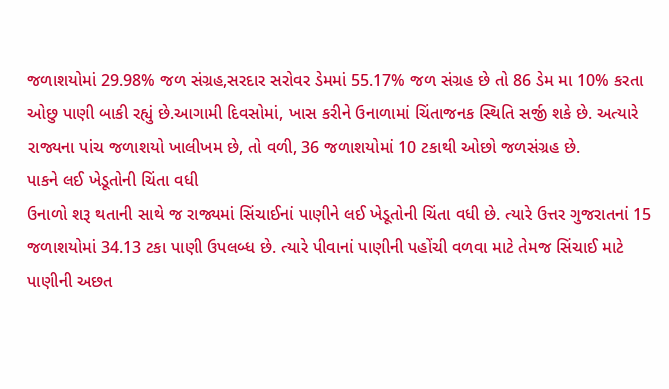જળાશયોમાં 29.98% જળ સંગ્રહ,સરદાર સરોવર ડેમમાં 55.17% જળ સંગ્રહ છે તો 86 ડેમ મા 10% કરતા ઓછુ પાણી બાકી રહ્યું છે.આગામી દિવસોમાં, ખાસ કરીને ઉનાળામાં ચિંતાજનક સ્થિતિ સર્જી શકે છે. અત્યારે રાજ્યના પાંચ જળાશયો ખાલીખમ છે, તો વળી, 36 જળાશયોમાં 10 ટકાથી ઓછો જળસંગ્રહ છે.
પાકને લઈ ખેડૂતોની ચિંતા વધી
ઉનાળો શરૂ થતાની સાથે જ રાજ્યમાં સિંચાઈનાં પાણીને લઈ ખેડૂતોની ચિંતા વધી છે. ત્યારે ઉત્તર ગુજરાતનાં 15 જળાશયોમાં 34.13 ટકા પાણી ઉપલબ્ધ છે. ત્યારે પીવાનાં પાણીની પહોંચી વળવા માટે તેમજ સિંચાઈ માટે પાણીની અછત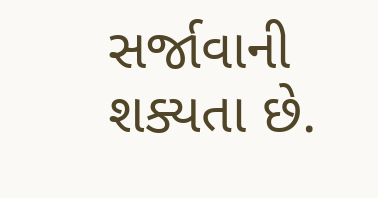સર્જાવાની શક્યતા છે.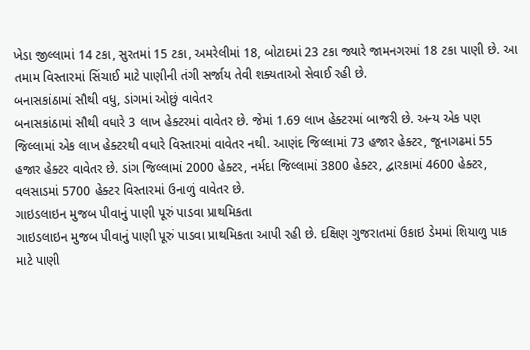ખેડા જીલ્લામાં 14 ટકા, સુરતમાં 15 ટકા, અમરેલીમાં 18, બોટાદમાં 23 ટકા જ્યારે જામનગરમાં 18 ટકા પાણી છે. આ તમામ વિસ્તારમાં સિંચાઈ માટે પાણીની તંગી સર્જાય તેવી શક્યતાઓ સેવાઈ રહી છે.
બનાસકાંઠામાં સૌથી વધુ, ડાંગમાં ઓછું વાવેતર
બનાસકાંઠામાં સૌથી વધારે 3 લાખ હેક્ટરમાં વાવેતર છે. જેમાં 1.69 લાખ હેક્ટરમાં બાજરી છે. અન્ય એક પણ જિલ્લામાં એક લાખ હેક્ટરથી વધારે વિસ્તારમાં વાવેતર નથી. આણંદ જિલ્લામાં 73 હજાર હેક્ટર, જૂનાગઢમાં 55 હજાર હેક્ટર વાવેતર છે. ડાંગ જિલ્લામાં 2000 હેક્ટર, નર્મદા જિલ્લામાં 3800 હેક્ટર, દ્વારકામાં 4600 હેક્ટર, વલસાડમાં 5700 હેક્ટર વિસ્તારમાં ઉનાળું વાવેતર છે.
ગાઇડલાઇન મુજબ પીવાનું પાણી પૂરું પાડવા પ્રાથમિકતા
ગાઇડલાઇન મુજબ પીવાનું પાણી પૂરું પાડવા પ્રાથમિકતા આપી રહી છે. દક્ષિણ ગુજરાતમાં ઉકાઇ ડેમમાં શિયાળુ પાક માટે પાણી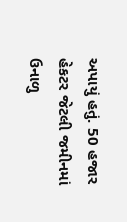અપાયું હતું. 50 હજાર હેકટર જેટલી જમીનમાં ઉનાળુ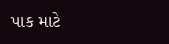પાક માટે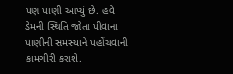પણ પાણી આપ્યું છે. હવે ડેમની સ્થિતિ જોતા પીવાના પાણીની સમસ્યાને પહોંચવાની કામગીરી કરાશે.